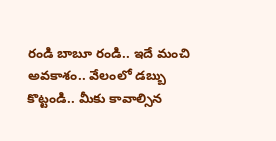రండి బాబూ రండి.. ఇదే మంచి అవకాశం.. వేలంలో డబ్బు కొట్టండి.. మీకు కావాల్సిన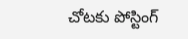చోటకు పోస్టింగ్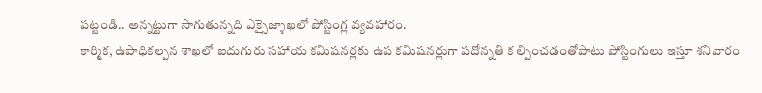పట్టండి.. అన్నట్టుగా సాగుతున్నది ఎక్సైజ్శాఖలో పోస్టింగ్ల వ్యవహారం.
కార్మిక, ఉపాధికల్పన శాఖలో ఐదుగురు సహాయ కమిషనర్లకు ఉప కమిషనర్లుగా పదోన్నతి క ల్పించడంతోపాటు పోస్టింగులు ఇస్తూ శనివారం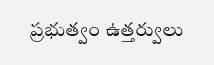ప్రభుత్వం ఉత్తర్వులు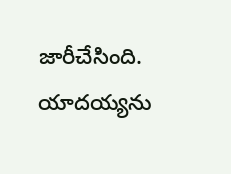జారీచేసింది. యాదయ్యను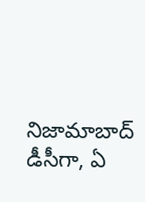నిజామాబాద్ డీసీగా, ఏ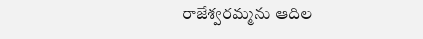రాజేశ్వరమ్మను ఆదిల